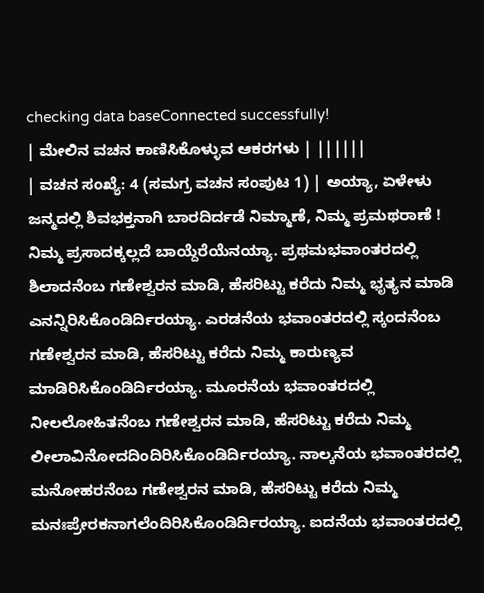checking data baseConnected successfully!
| ಮೇಲಿನ ವಚನ ಕಾಣಿಸಿಕೊಳ್ಳುವ ಆಕರಗಳು | ||||||
| ವಚನ ಸಂಖ್ಯೆ: 4 (ಸಮಗ್ರ ವಚನ ಸಂಪುಟ 1) | ಅಯ್ಯಾ, ಏಳೇಳು ಜನ್ಮದಲ್ಲಿ ಶಿವಭಕ್ತನಾಗಿ ಬಾರದಿರ್ದಡೆ ನಿಮ್ಮಾಣೆ, ನಿಮ್ಮ ಪ್ರಮಥರಾಣೆ ! ನಿಮ್ಮ ಪ್ರಸಾದಕ್ಕಲ್ಲದೆ ಬಾಯ್ದೆರೆಯೆನಯ್ಯಾ. ಪ್ರಥಮಭವಾಂತರದಲ್ಲಿ ಶಿಲಾದನೆಂಬ ಗಣೇಶ್ವರನ ಮಾಡಿ, ಹೆಸರಿಟ್ಟು ಕರೆದು ನಿಮ್ಮ ಭೃತ್ಯನ ಮಾಡಿ ಎನನ್ನಿರಿಸಿಕೊಂಡಿರ್ದಿರಯ್ಯಾ. ಎರಡನೆಯ ಭವಾಂತರದಲ್ಲಿ ಸ್ಕಂದನೆಂಬ ಗಣೇಶ್ವರನ ಮಾಡಿ, ಹೆಸರಿಟ್ಟು ಕರೆದು ನಿಮ್ಮ ಕಾರುಣ್ಯವ ಮಾಡಿರಿಸಿಕೊಂಡಿರ್ದಿರಯ್ಯಾ. ಮೂರನೆಯ ಭವಾಂತರದಲ್ಲಿ ನೀಲಲೋಹಿತನೆಂಬ ಗಣೇಶ್ವರನ ಮಾಡಿ, ಹೆಸರಿಟ್ಟು ಕರೆದು ನಿಮ್ಮ ಲೀಲಾವಿನೋದದಿಂದಿರಿಸಿಕೊಂಡಿರ್ದಿರಯ್ಯಾ. ನಾಲ್ಕನೆಯ ಭವಾಂತರದಲ್ಲಿ ಮನೋಹರನೆಂಬ ಗಣೇಶ್ವರನ ಮಾಡಿ, ಹೆಸರಿಟ್ಟು ಕರೆದು ನಿಮ್ಮ ಮನಃಪ್ರೇರಕನಾಗಲೆಂದಿರಿಸಿಕೊಂಡಿರ್ದಿರಯ್ಯಾ. ಐದನೆಯ ಭವಾಂತರದಲ್ಲಿ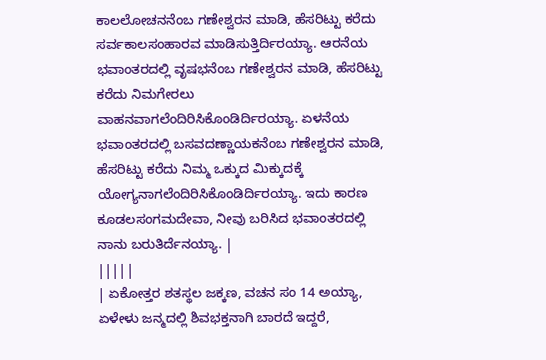ಕಾಲಲೋಚನನೆಂಬ ಗಣೇಶ್ವರನ ಮಾಡಿ, ಹೆಸರಿಟ್ಟು ಕರೆದು ಸರ್ವಕಾಲಸಂಹಾರವ ಮಾಡಿಸುತ್ತಿರ್ದಿರಯ್ಯಾ. ಆರನೆಯ ಭವಾಂತರದಲ್ಲಿ ವೃಷಭನೆಂಬ ಗಣೇಶ್ವರನ ಮಾಡಿ, ಹೆಸರಿಟ್ಟು ಕರೆದು ನಿಮಗೇರಲು ವಾಹನವಾಗಲೆಂದಿರಿಸಿಕೊಂಡಿರ್ದಿರಯ್ಯಾ. ಏಳನೆಯ ಭವಾಂತರದಲ್ಲಿ ಬಸವದಣ್ಣಾಯಕನೆಂಬ ಗಣೇಶ್ವರನ ಮಾಡಿ, ಹೆಸರಿಟ್ಟು ಕರೆದು ನಿಮ್ಮ ಒಕ್ಕುದ ಮಿಕ್ಕುದಕ್ಕೆ ಯೋಗ್ಯನಾಗಲೆಂದಿರಿಸಿಕೊಂಡಿರ್ದಿರಯ್ಯಾ. ಇದು ಕಾರಣ ಕೂಡಲಸಂಗಮದೇವಾ, ನೀವು ಬರಿಸಿದ ಭವಾಂತರದಲ್ಲಿ ನಾನು ಬರುತಿರ್ದೆನಯ್ಯಾ. |
|||||
| ಏಕೋತ್ತರ ಶತಸ್ಥಲ ಜಕ್ಕಣ, ವಚನ ಸಂ 14 ಅಯ್ಯಾ, ಏಳೇಳು ಜನ್ಮದಲ್ಲಿ ಶಿವಭಕ್ತನಾಗಿ ಬಾರದೆ ಇದ್ದರೆ,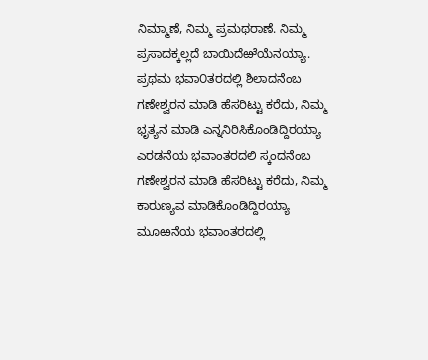ನಿಮ್ಮಾಣೆ, ನಿಮ್ಮ ಪ್ರಮಥರಾಣೆ. ನಿಮ್ಮ ಪ್ರಸಾದಕ್ಕಲ್ಲದೆ ಬಾಯಿದೆಱೆಯೆನಯ್ಯಾ. ಪ್ರಥಮ ಭವಾ೦ತರದಲ್ಲಿ ಶಿಲಾದನೆಂಬ ಗಣೇಶ್ವರನ ಮಾಡಿ ಹೆಸರಿಟ್ಟು ಕರೆದು, ನಿಮ್ಮ ಭೃತ್ಯನ ಮಾಡಿ ಎನ್ನನಿರಿಸಿಕೊಂಡಿದ್ದಿರಯ್ಯಾ ಎರಡನೆಯ ಭವಾಂತರದಲಿ ಸ್ಕಂದನೆಂಬ ಗಣೇಶ್ವರನ ಮಾಡಿ ಹೆಸರಿಟ್ಟು ಕರೆದು, ನಿಮ್ಮ ಕಾರುಣ್ಯವ ಮಾಡಿಕೊಂಡಿದ್ದಿರಯ್ಯಾ ಮೂಱನೆಯ ಭವಾಂತರದಲ್ಲಿ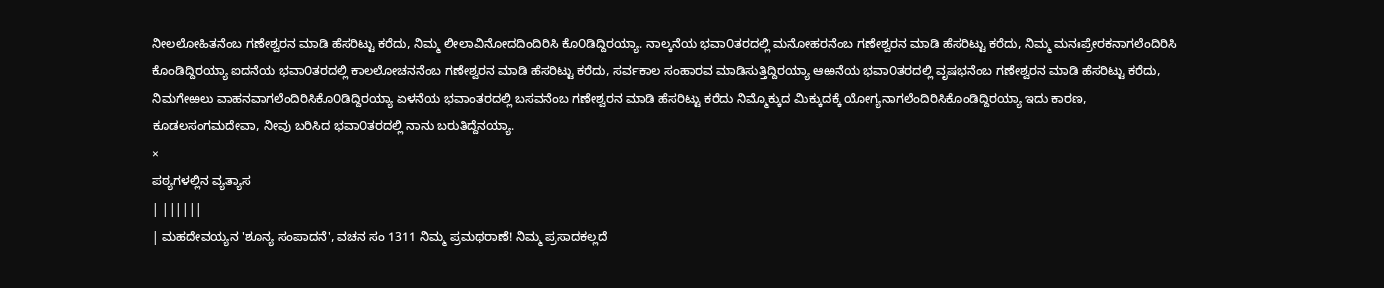ನೀಲಲೋಹಿತನೆಂಬ ಗಣೇಶ್ವರನ ಮಾಡಿ ಹೆಸರಿಟ್ಟು ಕರೆದು, ನಿಮ್ಮ ಲೀಲಾವಿನೋದದಿಂದಿರಿಸಿ ಕೊ೦ಡಿದ್ದಿರಯ್ಯಾ. ನಾಲ್ಕನೆಯ ಭವಾ೦ತರದಲ್ಲಿ ಮನೋಹರನೆಂಬ ಗಣೇಶ್ವರನ ಮಾಡಿ ಹೆಸರಿಟ್ಟು ಕರೆದು, ನಿಮ್ಮ ಮನಃಪ್ರೇರಕನಾಗಲೆಂದಿರಿಸಿ ಕೊಂಡಿದ್ದಿರಯ್ಯಾ ಐದನೆಯ ಭವಾ೦ತರದಲ್ಲಿ ಕಾಲಲೋಚನನೆಂಬ ಗಣೇಶ್ವರನ ಮಾಡಿ ಹೆಸರಿಟ್ಟು ಕರೆದು, ಸರ್ವಕಾಲ ಸಂಹಾರವ ಮಾಡಿಸುತ್ತಿದ್ದಿರಯ್ಯಾ ಆಱನೆಯ ಭವಾ೦ತರದಲ್ಲಿ ವೃಷಭನೆಂಬ ಗಣೇಶ್ವರನ ಮಾಡಿ ಹೆಸರಿಟ್ಟು ಕರೆದು, ನಿಮಗೇಱಲು ವಾಹನವಾಗಲೆಂದಿರಿಸಿಕೊ೦ಡಿದ್ದಿರಯ್ಯಾ ಏಳನೆಯ ಭವಾಂತರದಲ್ಲಿ ಬಸವನೆಂಬ ಗಣೇಶ್ವರನ ಮಾಡಿ ಹೆಸರಿಟ್ಟು ಕರೆದು ನಿಮ್ಮೊಕ್ಕುದ ಮಿಕ್ಕುದಕ್ಕೆ ಯೋಗ್ಯನಾಗಲೆಂದಿರಿಸಿಕೊಂಡಿದ್ದಿರಯ್ಯಾ ಇದು ಕಾರಣ, ಕೂಡಲಸಂಗಮದೇವಾ, ನೀವು ಬರಿಸಿದ ಭವಾ೦ತರದಲ್ಲಿ ನಾನು ಬರುತಿದ್ದೆನಯ್ಯಾ.
×
ಪಠ್ಯಗಳಲ್ಲಿನ ವ್ಯತ್ಯಾಸ
| ||||||
| ಮಹದೇವಯ್ಯನ 'ಶೂನ್ಯ ಸಂಪಾದನೆ', ವಚನ ಸಂ 1311 ನಿಮ್ಮ ಪ್ರಮಥರಾಣೆ! ನಿಮ್ಮ ಪ್ರಸಾದಕಲ್ಲದೆ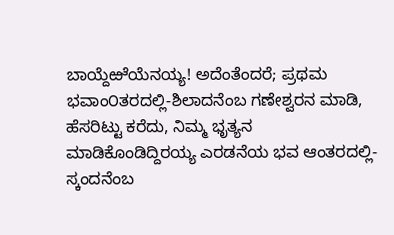ಬಾಯ್ದೆಱೆಯೆನಯ್ಯ! ಅದೆಂತೆಂದರೆ; ಪ್ರಥಮ ಭವಾಂ೦ತರದಲ್ಲಿ-ಶಿಲಾದನೆಂಬ ಗಣೇಶ್ವರನ ಮಾಡಿ, ಹೆಸರಿಟ್ಟು ಕರೆದು, ನಿಮ್ಮ ಭೃತ್ಯನ ಮಾಡಿಕೊಂಡಿದ್ದಿರಯ್ಯ ಎರಡನೆಯ ಭವ ಆಂತರದಲ್ಲಿ-ಸ್ಕಂದನೆಂಬ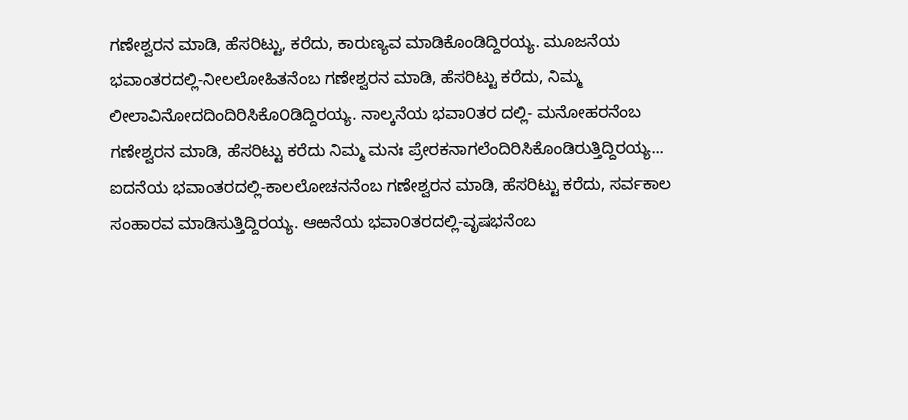ಗಣೇಶ್ವರನ ಮಾಡಿ, ಹೆಸರಿಟ್ಟು, ಕರೆದು, ಕಾರುಣ್ಯವ ಮಾಡಿಕೊಂಡಿದ್ದಿರಯ್ಯ. ಮೂಜನೆಯ ಭವಾಂತರದಲ್ಲಿ-ನೀಲಲೋಹಿತನೆಂಬ ಗಣೇಶ್ವರನ ಮಾಡಿ, ಹೆಸರಿಟ್ಟು ಕರೆದು, ನಿಮ್ಮ ಲೀಲಾವಿನೋದದಿಂದಿರಿಸಿಕೊ೦ಡಿದ್ದಿರಯ್ಯ. ನಾಲ್ಕನೆಯ ಭವಾ೦ತರ ದಲ್ಲಿ- ಮನೋಹರನೆಂಬ ಗಣೇಶ್ವರನ ಮಾಡಿ, ಹೆಸರಿಟ್ಟು ಕರೆದು ನಿಮ್ಮ ಮನಃ ಪ್ರೇರಕನಾಗಲೆಂದಿರಿಸಿಕೊಂಡಿರುತ್ತಿದ್ದಿರಯ್ಯ... ಐದನೆಯ ಭವಾಂತರದಲ್ಲಿ-ಕಾಲಲೋಚನನೆಂಬ ಗಣೇಶ್ವರನ ಮಾಡಿ, ಹೆಸರಿಟ್ಟು ಕರೆದು, ಸರ್ವಕಾಲ ಸಂಹಾರವ ಮಾಡಿಸುತ್ತಿದ್ದಿರಯ್ಯ. ಆಱನೆಯ ಭವಾ೦ತರದಲ್ಲಿ-ವೃಷಭನೆಂಬ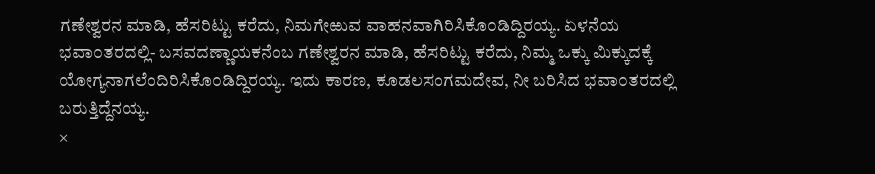ಗಣೇಶ್ವರನ ಮಾಡಿ, ಹೆಸರಿಟ್ಟು ಕರೆದು, ನಿಮಗೇಱುವ ವಾಹನವಾಗಿರಿಸಿಕೊ೦ಡಿದ್ದಿರಯ್ಯ. ಏಳನೆಯ ಭವಾ೦ತರದಲ್ಲಿ- ಬಸವದಣ್ಣಾಯಕನೆಂಬ ಗಣೇಶ್ವರನ ಮಾಡಿ, ಹೆಸರಿಟ್ಟು ಕರೆದು, ನಿಮ್ಮ ಒಕ್ಕು ಮಿಕ್ಕುದಕ್ಕೆ ಯೋಗ್ಯನಾಗಲೆಂದಿರಿಸಿಕೊ೦ಡಿದ್ದಿರಯ್ಯ. ಇದು ಕಾರಣ, ಕೂಡಲಸಂಗಮದೇವ, ನೀ ಬರಿಸಿದ ಭವಾ೦ತರದಲ್ಲಿ ಬರುತ್ತಿದ್ದೆನಯ್ಯ.
×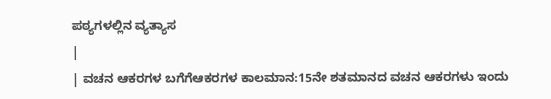ಪಠ್ಯಗಳಲ್ಲಿನ ವ್ಯತ್ಯಾಸ
|
| ವಚನ ಆಕರಗಳ ಬಗೆಗೆಆಕರಗಳ ಕಾಲಮಾನ:15ನೇ ಶತಮಾನದ ವಚನ ಆಕರಗಳು ಇಂದು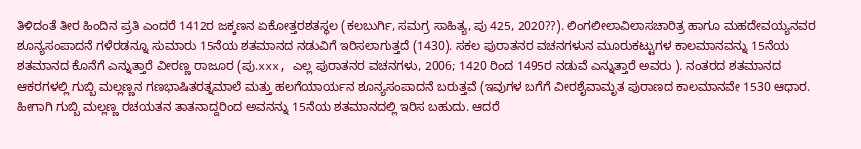ತಿಳಿದಂತೆ ತೀರ ಹಿಂದಿನ ಪ್ರತಿ ಎಂದರೆ 1412ರ ಜಕ್ಕಣನ ಏಕೋತ್ತರಶತಸ್ಥಲ (ಕಲಬುರ್ಗಿ, ಸಮಗ್ರ ಸಾಹಿತ್ಯ, ಪು 425, 2020??). ಲಿಂಗಲೀಲಾವಿಲಾಸಚಾರಿತ್ರ ಹಾಗೂ ಮಹದೇವಯ್ಯನವರ ಶೂನ್ಯಸಂಪಾದನೆ ಗಳೆರಡನ್ನೂ ಸುಮಾರು 15ನೆಯ ಶತಮಾನದ ನಡುವಿಗೆ ಇರಿಸಲಾಗುತ್ತದೆ (1430). ಸಕಲ ಪುರಾತನರ ವಚನಗಳುನ ಮೂರುಕಟ್ಟುಗಳ ಕಾಲಮಾನವನ್ನು 15ನೆಯ ಶತಮಾನದ ಕೊನೆಗೆ ಎನ್ನುತ್ತಾರೆ ವೀರಣ್ಣ ರಾಜೂರ (ಪು.xxx, ಎಲ್ಲ ಪುರಾತನರ ವಚನಗಳು, 2006; 1420 ರಿಂದ 1495ರ ನಡುವೆ ಎನ್ನುತ್ತಾರೆ ಅವರು ). ನಂತರದ ಶತಮಾನದ ಆಕರಗಳಲ್ಲಿ ಗುಬ್ಬಿ ಮಲ್ಲಣ್ಣನ ಗಣಭಾಷಿತರತ್ನಮಾಲೆ ಮತ್ತು ಹಲಗೆಯಾರ್ಯನ ಶೂನ್ಯಸಂಪಾದನೆ ಬರುತ್ತವೆ (ಇವುಗಳ ಬಗೆಗೆ ವೀರಶೈವಾಮೃತ ಪುರಾಣದ ಕಾಲಮಾನವೇ 1530 ಆಧಾರ. ಹೀಗಾಗಿ ಗುಬ್ಬಿ ಮಲ್ಲಣ್ಣ ರಚಯತನ ತಾತನಾದ್ದರಿಂದ ಅವನನ್ನು 15ನೆಯ ಶತಮಾನದಲ್ಲಿ ಇರಿಸ ಬಹುದು. ಆದರೆ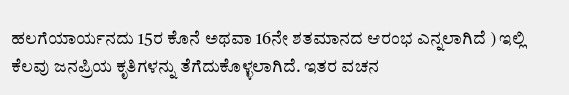ಹಲಗೆಯಾರ್ಯನದು 15ರ ಕೊನೆ ಅಥವಾ 16ನೇ ಶತಮಾನದ ಆರಂಭ ಎನ್ನಲಾಗಿದೆ ) ಇಲ್ಲಿ ಕೆಲವು ಜನಪ್ರಿಯ ಕೃತಿಗಳನ್ನು ತೆಗೆದುಕೊಳ್ಳಲಾಗಿದೆ. ಇತರ ವಚನ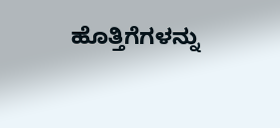ಹೊತ್ತಿಗೆಗಳನ್ನು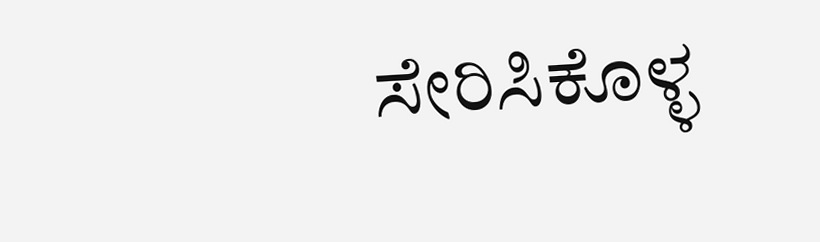ಸೇರಿಸಿಕೊಳ್ಳ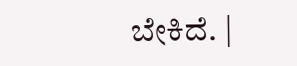ಬೇಕಿದೆ. |